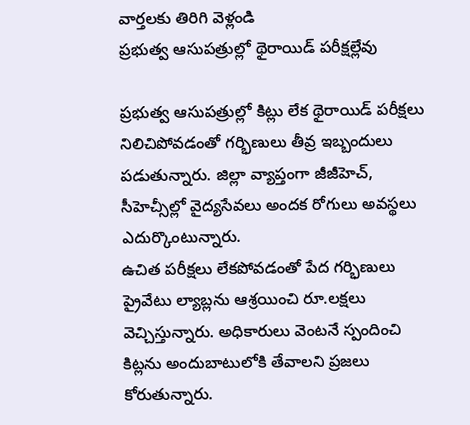వార్తలకు తిరిగి వెళ్లండి
ప్రభుత్వ ఆసుపత్రుల్లో థైరాయిడ్ పరీక్షల్లేవు

ప్రభుత్వ ఆసుపత్రుల్లో కిట్లు లేక థైరాయిడ్ పరీక్షలు నిలిచిపోవడంతో గర్భిణులు తీవ్ర ఇబ్బందులు పడుతున్నారు. జిల్లా వ్యాప్తంగా జీజీహెచ్, సీహెచ్సీల్లో వైద్యసేవలు అందక రోగులు అవస్థలు ఎదుర్కొంటున్నారు.
ఉచిత పరీక్షలు లేకపోవడంతో పేద గర్భిణులు ప్రైవేటు ల్యాబ్లను ఆశ్రయించి రూ.లక్షలు వెచ్చిస్తున్నారు. అధికారులు వెంటనే స్పందించి కిట్లను అందుబాటులోకి తేవాలని ప్రజలు కోరుతున్నారు.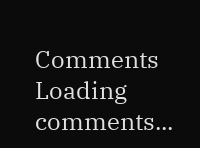Comments
Loading comments...